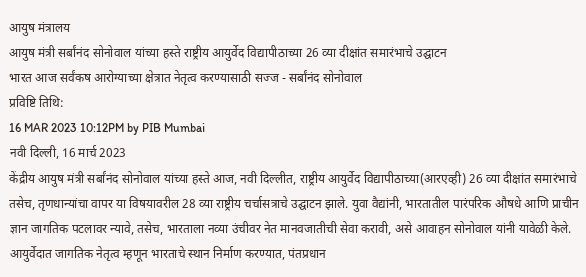आयुष मंत्रालय
आयुष मंत्री सर्बांनंद सोनोवाल यांच्या हस्ते राष्ट्रीय आयुर्वेद विद्यापीठाच्या 26 व्या दीक्षांत समारंभाचे उद्घाटन
भारत आज सर्वंकष आरोग्याच्या क्षेत्रात नेतृत्व करण्यासाठी सज्ज - सर्बांनंद सोनोवाल
प्रविष्टि तिथि:
16 MAR 2023 10:12PM by PIB Mumbai
नवी दिल्ली, 16 मार्च 2023
केंद्रीय आयुष मंत्री सर्बांनंद सोनोवाल यांच्या हस्ते आज, नवी दिल्लीत, राष्ट्रीय आयुर्वेद विद्यापीठाच्या(आरएव्ही) 26 व्या दीक्षांत समारंभाचे तसेच, तृणधान्यांचा वापर या विषयावरील 28 व्या राष्ट्रीय चर्चासत्राचे उद्घाटन झाले. युवा वैद्यांनी, भारतातील पारंपरिक औषधे आणि प्राचीन ज्ञान जागतिक पटलावर न्यावे, तसेच, भारताला नव्या उंचीवर नेत मानवजातीची सेवा करावी, असे आवाहन सोनोवाल यांनी यावेळी केले.
आयुर्वेदात जागतिक नेतृत्व म्हणून भारताचे स्थान निर्माण करण्यात, पंतप्रधान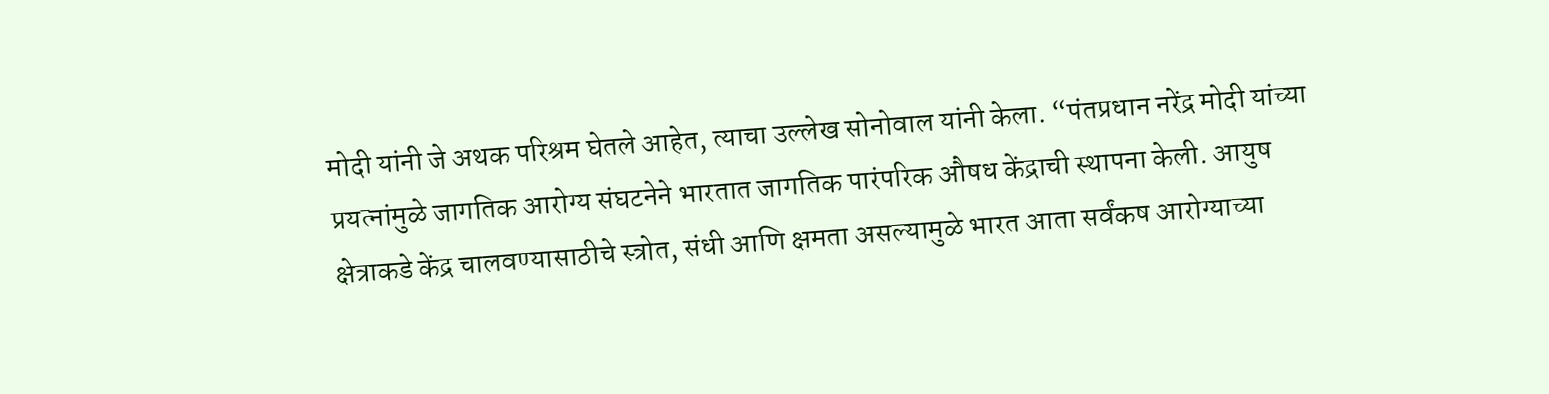मोदी यांनी जे अथक परिश्रम घेतले आहेत, त्याचा उल्लेख सोनोवाल यांनी केला. “पंतप्रधान नरेंद्र मोदी यांच्या प्रयत्नांमुळे जागतिक आरोग्य संघटनेने भारतात जागतिक पारंपरिक औषध केंद्राची स्थापना केली. आयुष क्षेत्राकडे केंद्र चालवण्यासाठीचे स्त्रोत, संधी आणि क्षमता असल्यामुळे भारत आता सर्वंकष आरोग्याच्या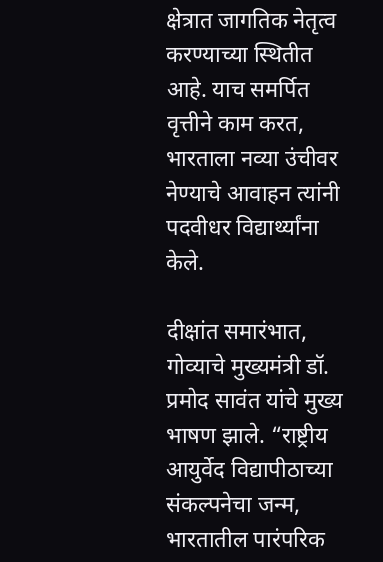क्षेत्रात जागतिक नेतृत्व करण्याच्या स्थितीत आहे. याच समर्पित वृत्तीने काम करत, भारताला नव्या उंचीवर नेण्याचे आवाहन त्यांनी पदवीधर विद्यार्थ्यांना केले.

दीक्षांत समारंभात, गोव्याचे मुख्यमंत्री डॉ. प्रमोद सावंत यांचे मुख्य भाषण झाले. “राष्ट्रीय आयुर्वेद विद्यापीठाच्या संकल्पनेचा जन्म, भारतातील पारंपरिक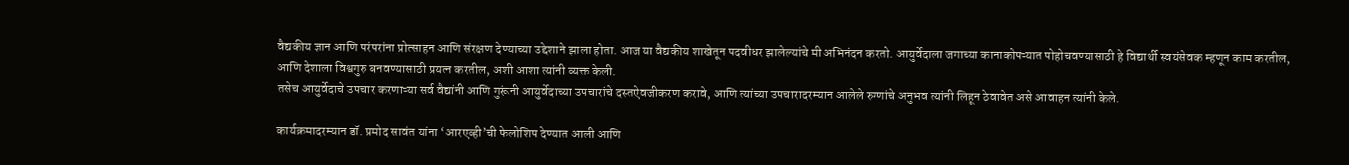वैद्यकीय ज्ञान आणि परंपरांना प्रोत्साहन आणि संरक्षण देण्याच्या उद्देशाने झाला होता. आज या वैद्यकीय शाखेतून पदवीधर झालेल्यांचे मी अभिनंदन करतो. आयुर्वेदाला जगाच्या कानाकोपऱ्यात पोहोचवण्यासाठी हे विद्यार्थी स्वयंसेवक म्हणून काम करतील, आणि देशाला विश्वगुरु बनवण्यासाठी प्रयत्न करतील, अशी आशा त्यांनी व्यक्त केली.
तसेच आयुर्वेदाचे उपचार करणाऱ्या सर्व वैद्यांनी आणि गुरूंनी आयुर्वेदाच्या उपचारांचे दस्तऐवजीकरण करावे, आणि त्यांच्या उपचारादरम्यान आलेले रुग्णांचे अनुभव त्यांनी लिहून ठेवावेत असे आवाहन त्यांनी केले.

कार्यक्रमादरम्यान डॉ. प्रमोद सावंत यांना ‘आरएव्ही’ची फेलोशिप देण्यात आली आणि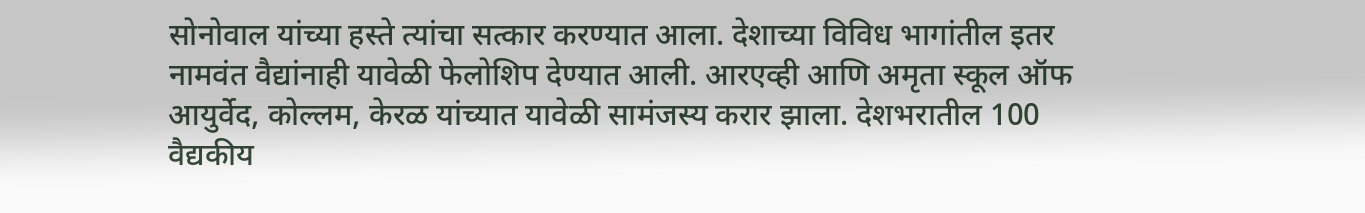सोनोवाल यांच्या हस्ते त्यांचा सत्कार करण्यात आला. देशाच्या विविध भागांतील इतर नामवंत वैद्यांनाही यावेळी फेलोशिप देण्यात आली. आरएव्ही आणि अमृता स्कूल ऑफ आयुर्वेद, कोल्लम, केरळ यांच्यात यावेळी सामंजस्य करार झाला. देशभरातील 100 वैद्यकीय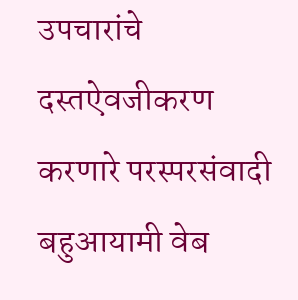उपचारांचे दस्तऐवजीकरण करणारे परस्परसंवादी बहुआयामी वेब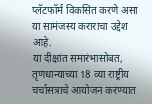प्लॅटफॉर्म विकसित करणे असा या सामंजस्य कराराचा उद्देश आहे.
या दीक्षांत समारंभासोबत, तृणधान्याच्या 18 व्या राष्ट्रीय चर्चासत्राचे आयोजन करण्यात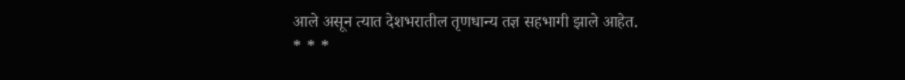आले असून त्यात देशभरातील तृणधान्य तज्ञ सहभागी झाले आहेत.
* * *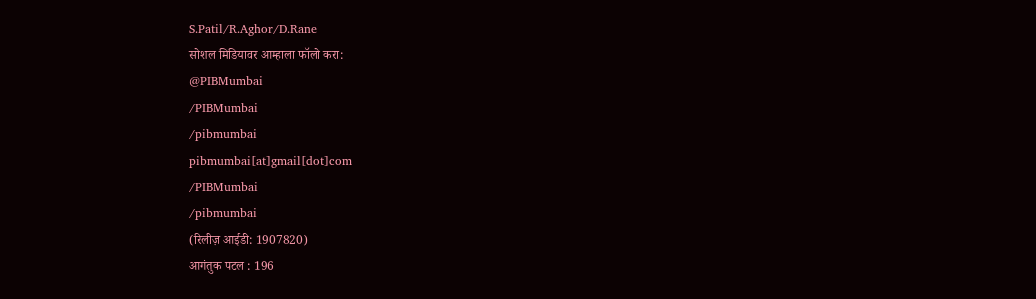S.Patil/R.Aghor/D.Rane
सोशल मिडियावर आम्हाला फॉलो करा:
@PIBMumbai
/PIBMumbai
/pibmumbai
pibmumbai[at]gmail[dot]com
/PIBMumbai
/pibmumbai
(रिलीज़ आईडी: 1907820)
आगंतुक पटल : 196